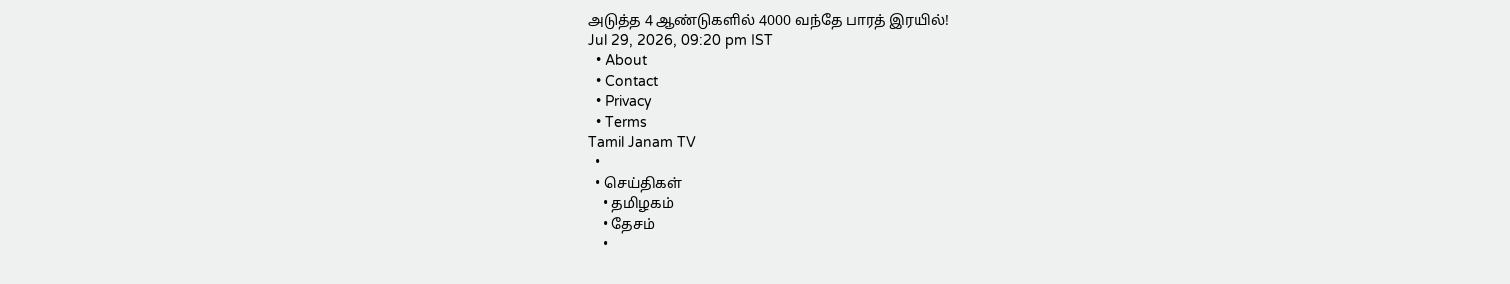அடுத்த 4 ஆண்டுகளில் 4000 வந்தே பாரத் இரயில்!
Jul 29, 2026, 09:20 pm IST
  • About
  • Contact
  • Privacy
  • Terms
Tamil Janam TV
  •
  • செய்திகள்
    • தமிழகம்
    • தேசம்
    •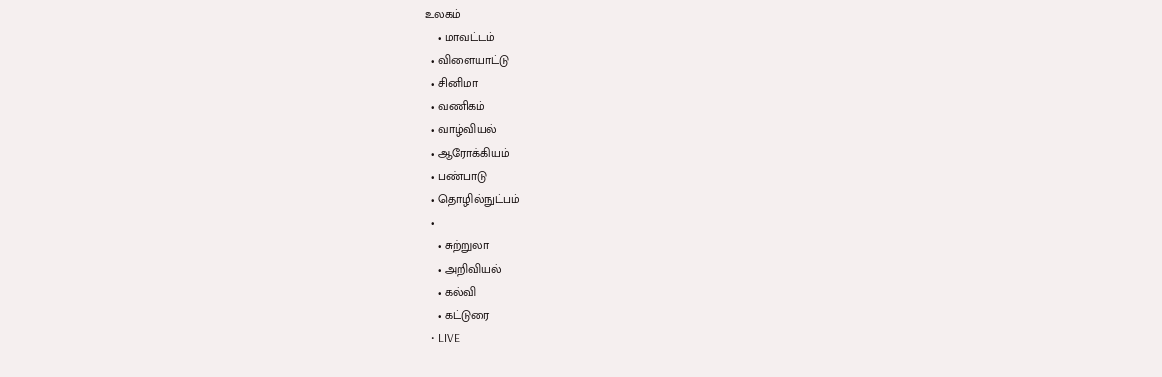உலகம்
    • மாவட்டம்
  • விளையாட்டு
  • சினிமா
  • வணிகம்
  • வாழ்வியல்
  • ஆரோக்கியம்
  • பண்பாடு
  • தொழில்நுட்பம்
  •
    • சுற்றுலா
    • அறிவியல்
    • கல்வி
    • கட்டுரை
  • LIVE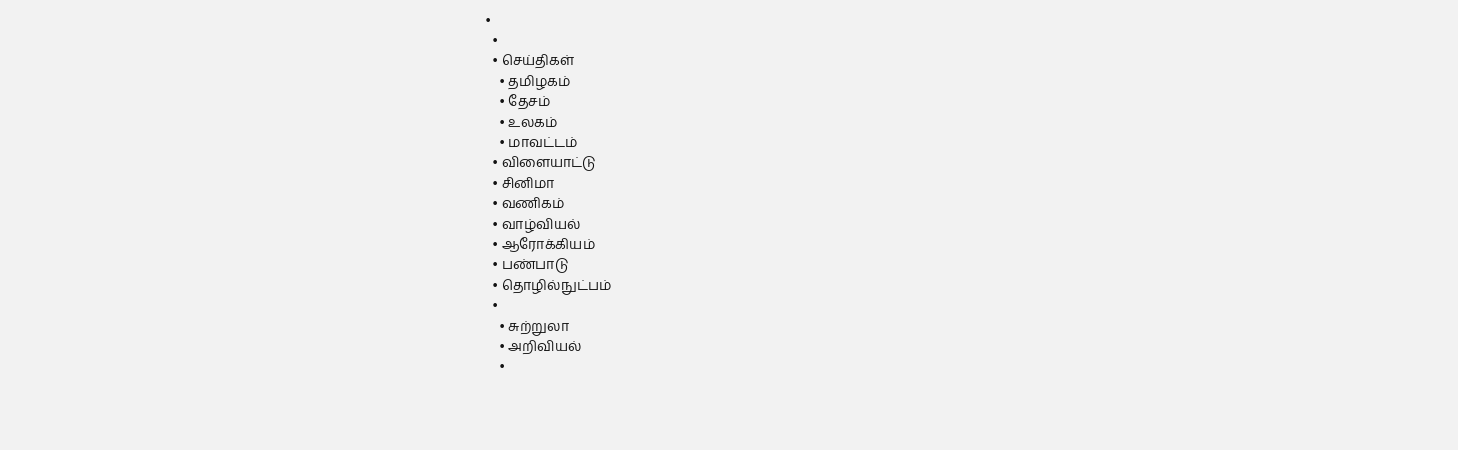•
  •
  • செய்திகள்
    • தமிழகம்
    • தேசம்
    • உலகம்
    • மாவட்டம்
  • விளையாட்டு
  • சினிமா
  • வணிகம்
  • வாழ்வியல்
  • ஆரோக்கியம்
  • பண்பாடு
  • தொழில்நுட்பம்
  •
    • சுற்றுலா
    • அறிவியல்
    •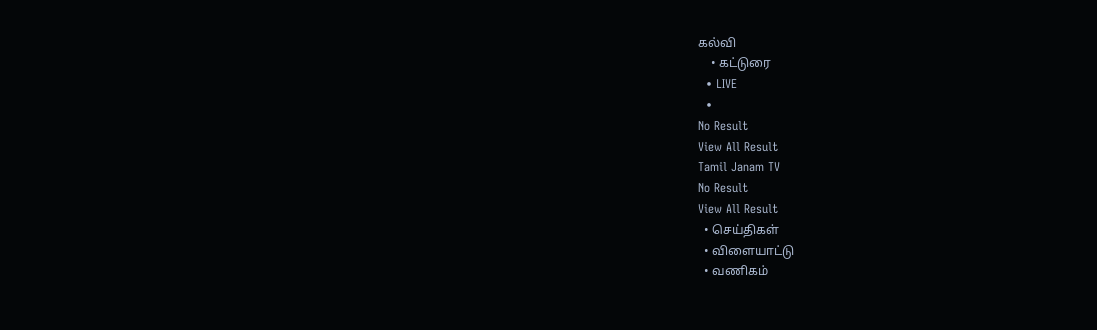கல்வி
    • கட்டுரை
  • LIVE
  •
No Result
View All Result
Tamil Janam TV
No Result
View All Result
  • செய்திகள்
  • விளையாட்டு
  • வணிகம்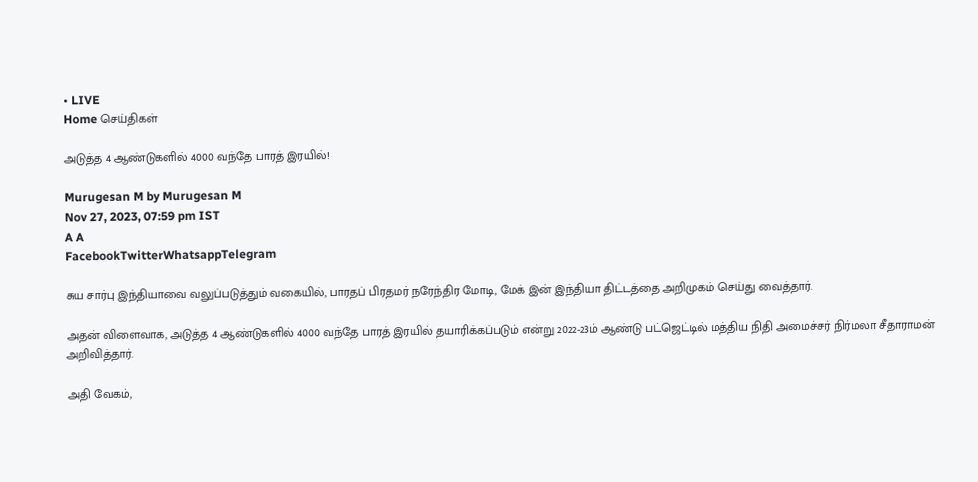• LIVE
Home செய்திகள்

அடுத்த 4 ஆண்டுகளில் 4000 வந்தே பாரத் இரயில்!

Murugesan M by Murugesan M
Nov 27, 2023, 07:59 pm IST
A A
FacebookTwitterWhatsappTelegram

சுய சார்பு இந்தியாவை வலுப்படுத்தும் வகையில், பாரதப் பிரதமர் நரேந்திர மோடி, மேக் இன் இந்தியா திட்டத்தை அறிமுகம் செய்து வைத்தார்.

அதன் விளைவாக, அடுத்த 4 ஆண்டுகளில் 4000 வந்தே பாரத் இரயில் தயாரிக்கப்படும் என்று 2022-23ம் ஆண்டு பட்ஜெட்டில் மத்திய நிதி அமைச்சர் நிர்மலா சீதாராமன் அறிவித்தார்.

அதி வேகம்,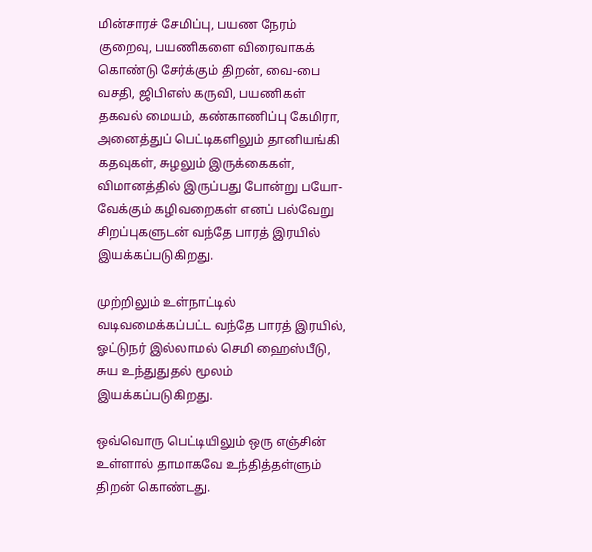மின்சாரச் சேமிப்பு, பயண நேரம் குறைவு, பயணிகளை விரைவாகக் கொண்டு சேர்க்கும் திறன், வை-பை வசதி, ஜிபிஎஸ் கருவி, பயணிகள் தகவல் மையம், கண்காணிப்பு கேமிரா, அனைத்துப் பெட்டிகளிலும் தானியங்கி கதவுகள், சுழலும் இருக்கைகள், விமானத்தில் இருப்பது போன்று பயோ-வேக்கும் கழிவறைகள் எனப் பல்வேறு சிறப்புகளுடன் வந்தே பாரத் இரயில் இயக்கப்படுகிறது.

முற்றிலும் உள்நாட்டில் வடிவமைக்கப்பட்ட வந்தே பாரத் இரயில், ஓட்டுநர் இல்லாமல் செமி ஹைஸ்பீடு, சுய உந்துதுதல் மூலம் இயக்கப்படுகிறது.

ஒவ்வொரு பெட்டியிலும் ஒரு எஞ்சின் உள்ளால் தாமாகவே உந்தித்தள்ளும் திறன் கொண்டது.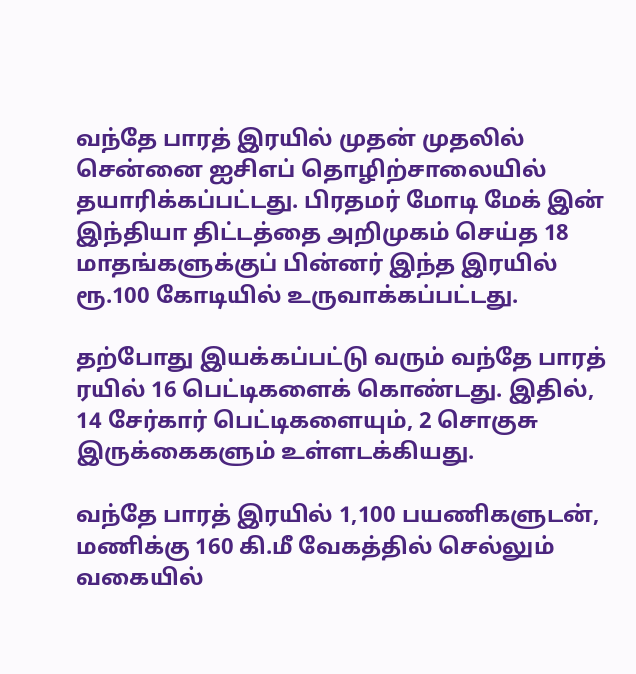வந்தே பாரத் இரயில் முதன் முதலில் சென்னை ஐசிஎப் தொழிற்சாலையில் தயாரிக்கப்பட்டது. பிரதமர் மோடி மேக் இன் இந்தியா திட்டத்தை அறிமுகம் செய்த 18 மாதங்களுக்குப் பின்னர் இந்த இரயில் ரூ.100 கோடியில் உருவாக்கப்பட்டது.

தற்போது இயக்கப்பட்டு வரும் வந்தே பாரத் ரயில் 16 பெட்டிகளைக் கொண்டது. இதில், 14 சேர்கார் பெட்டிகளையும், 2 சொகுசு இருக்கைகளும் உள்ளடக்கியது.

வந்தே பாரத் இரயில் 1,100 பயணிகளுடன், மணிக்கு 160 கி.மீ வேகத்தில் செல்லும் வகையில்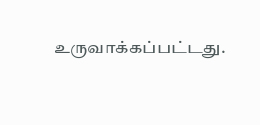உருவாக்கப்பட்டது.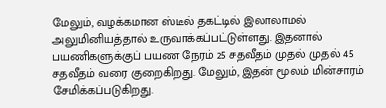மேலும், வழக்கமான ஸ்டீல் தகட்டில் இலாலாமல் அலுமினியத்தால் உருவாக்கப்பட்டுள்ளது. இதனால் பயணிகளுக்குப் பயண நேரம் 25 சதவீதம் முதல் முதல் 45 சதவீதம் வரை குறைகிறது. மேலும், இதன் மூலம் மின்சாரம் சேமிக்கப்படுகிறது.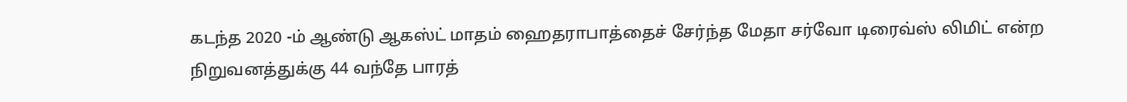கடந்த 2020 -ம் ஆண்டு ஆகஸ்ட் மாதம் ஹைதராபாத்தைச் சேர்ந்த மேதா சர்வோ டிரைவ்ஸ் லிமிட் என்ற நிறுவனத்துக்கு 44 வந்தே பாரத்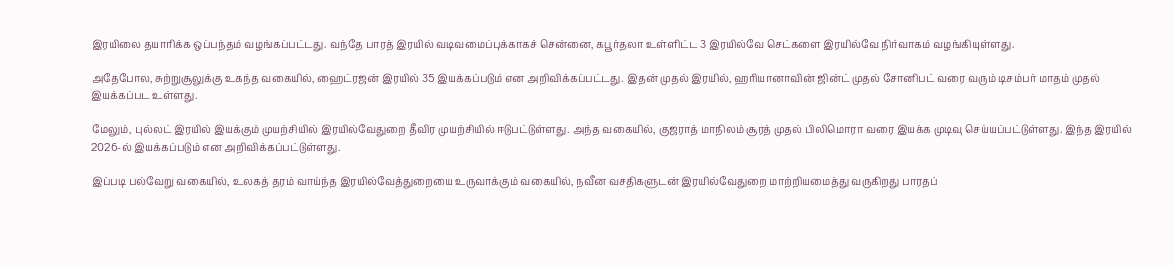இரயிலை தயாரிக்க ஒப்பந்தம் வழங்கப்பட்டது. வந்தே பாரத் இரயில் வடிவமைப்புக்காகச் சென்னை, கபூர்தலா உள்ளிட்ட 3 இரயில்வே செட்களை இரயில்வே நிர்வாகம் வழங்கியுள்ளது.

அதேபோல, சுற்றுசூலுக்கு உகந்த வகையில், ஹைட்ரஜன் இரயில் 35 இயக்கப்படும் என அறிவிக்கப்பட்டது. இதன் முதல் இரயில், ஹரியானாவின் ஜின்ட் முதல் சோனிபட் வரை வரும் டிசம்பர் மாதம் முதல் இயக்கப்பட உள்ளது.

மேலும், புல்லட் இரயில் இயக்கும் முயற்சியில் இரயில்வேதுறை தீவிர முயற்சியில் ஈடுபட்டுள்ளது. அந்த வகையில், குஜராத் மாநிலம் சூரத் முதல் பிலிமொரா வரை இயக்க முடிவு செய்யப்பட்டுள்ளது. இந்த இரயில் 2026-ல் இயக்கப்படும் என அறிவிக்கப்பட்டுள்ளது.

இப்படி பல்வேறு வகையில், உலகத் தரம் வாய்ந்த இரயில்வேத்துறையை உருவாக்கும் வகையில், நவீன வசதிகளுடன் இரயில்வேதுறை மாற்றியமைத்து வருகிறது பாரதப்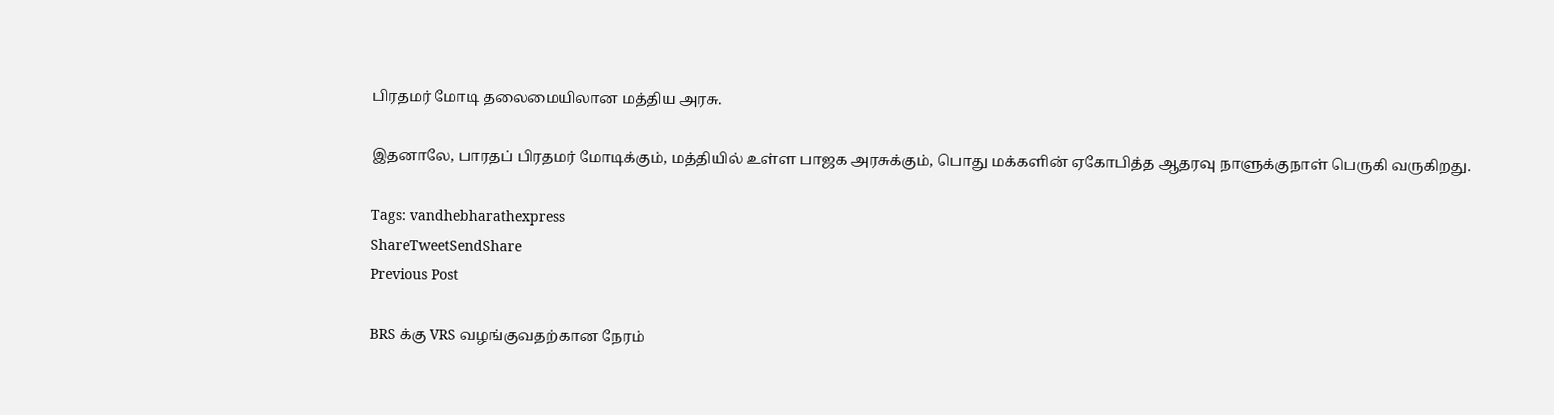பிரதமர் மோடி தலைமையிலான மத்திய அரசு.

இதனாலே, பாரதப் பிரதமர் மோடிக்கும், மத்தியில் உள்ள பாஜக அரசுக்கும், பொது மக்களின் ஏகோபித்த ஆதரவு நாளுக்குநாள் பெருகி வருகிறது.

Tags: vandhebharathexpress
ShareTweetSendShare
Previous Post

BRS க்கு VRS வழங்குவதற்கான நேரம்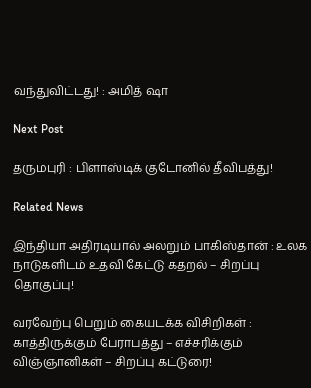வந்துவிட்டது! : அமித் ஷா

Next Post

தருமபுரி : பிளாஸ்டிக் குடோனில் தீவிபத்து!

Related News

இந்தியா அதிரடியால் அலறும் பாகிஸ்தான் : உலக நாடுகளிடம் உதவி கேட்டு கதறல் – சிறப்பு தொகுப்பு!

வரவேற்பு பெறும் கையடக்க விசிறிகள் : காத்திருக்கும் பேராபத்து – எச்சரிக்கும் விஞ்ஞானிகள் – சிறப்பு கட்டுரை!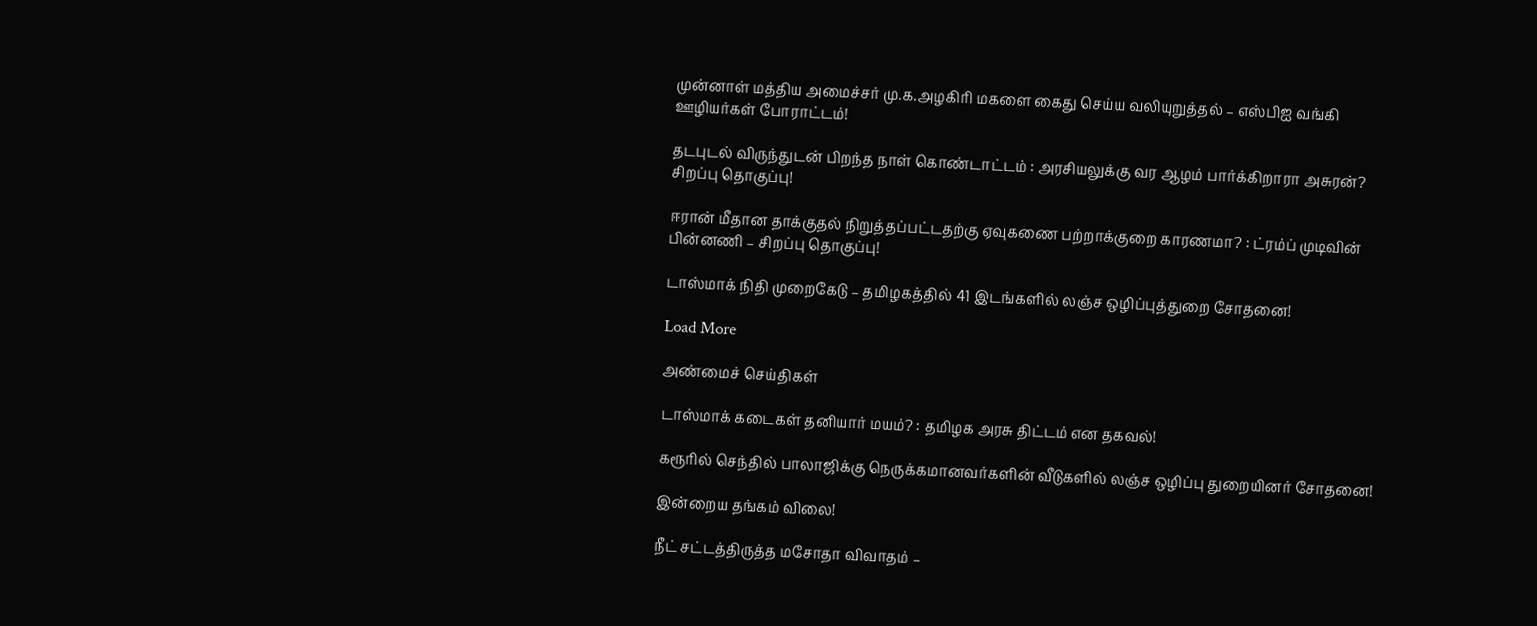முன்னாள் மத்திய அமைச்சர் மு.க.அழகிரி மகளை கைது செய்ய வலியுறுத்தல் – எஸ்பிஐ வங்கி ஊழியர்கள் போராட்டம்!

தடபுடல் விருந்துடன் பிறந்த நாள் கொண்டாட்டம் : அரசியலுக்கு வர ஆழம் பார்க்கிறாரா அசுரன்? சிறப்பு தொகுப்பு!

ஈரான் மீதான தாக்குதல் நிறுத்தப்பட்டதற்கு ஏவுகணை பற்றாக்குறை காரணமா? : ட்ரம்ப் முடிவின் பின்னணி – சிறப்பு தொகுப்பு!

டாஸ்மாக் நிதி முறைகேடு – தமிழகத்தில் 41 இடங்களில் லஞ்ச ஒழிப்புத்துறை சோதனை!

Load More

அண்மைச் செய்திகள்

டாஸ்மாக் கடைகள் தனியார் மயம்? : தமிழக அரசு திட்டம் என தகவல்!

கரூரில் செந்தில் பாலாஜிக்கு நெருக்கமானவர்களின் வீடுகளில் லஞ்ச ஒழிப்பு துறையினர் சோதனை!

இன்றைய தங்கம் விலை!

நீட் சட்டத்திருத்த மசோதா விவாதம் –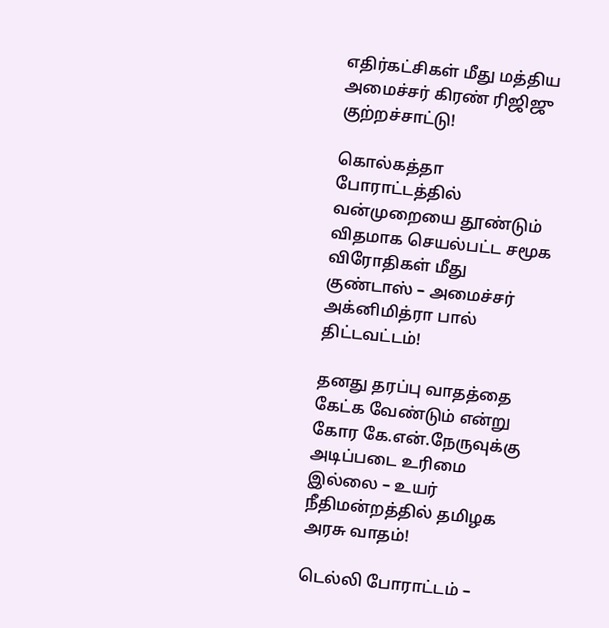எதிர்கட்சிகள் மீது மத்திய அமைச்சர் கிரண் ரிஜிஜு குற்றச்சாட்டு!

கொல்கத்தா போராட்டத்தில் வன்முறையை தூண்டும் விதமாக செயல்பட்ட சமூக விரோதிகள் மீது குண்டாஸ் – அமைச்சர் அக்னிமித்ரா பால் திட்டவட்டம்!

தனது தரப்பு வாதத்தை கேட்க வேண்டும் என்று கோர கே.என்.நேருவுக்கு அடிப்படை உரிமை இல்லை – உயர் நீதிமன்றத்தில் தமிழக அரசு வாதம்!

டெல்லி போராட்டம் –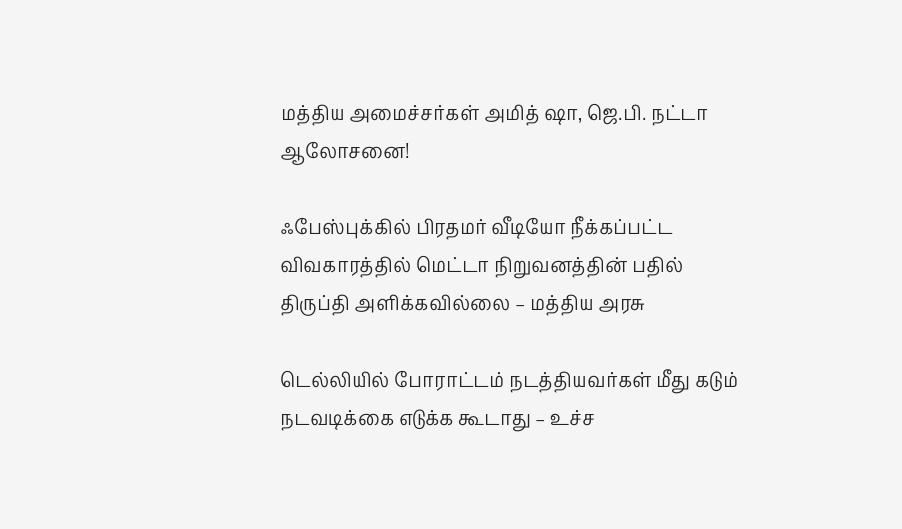மத்திய அமைச்சர்கள் அமித் ஷா, ஜெ.பி. நட்டா ஆலோசனை!

ஃபேஸ்புக்கில் பிரதமர் வீடியோ நீக்கப்பட்ட விவகாரத்தில் மெட்டா நிறுவனத்தின் பதில் திருப்தி அளிக்கவில்லை – மத்திய அரசு

டெல்லியில் போராட்டம் நடத்தியவர்கள் மீது கடும் நடவடிக்கை எடுக்க கூடாது – உச்ச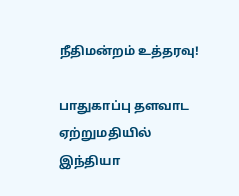நீதிமன்றம் உத்தரவு!

பாதுகாப்பு தளவாட ஏற்றுமதியில் இந்தியா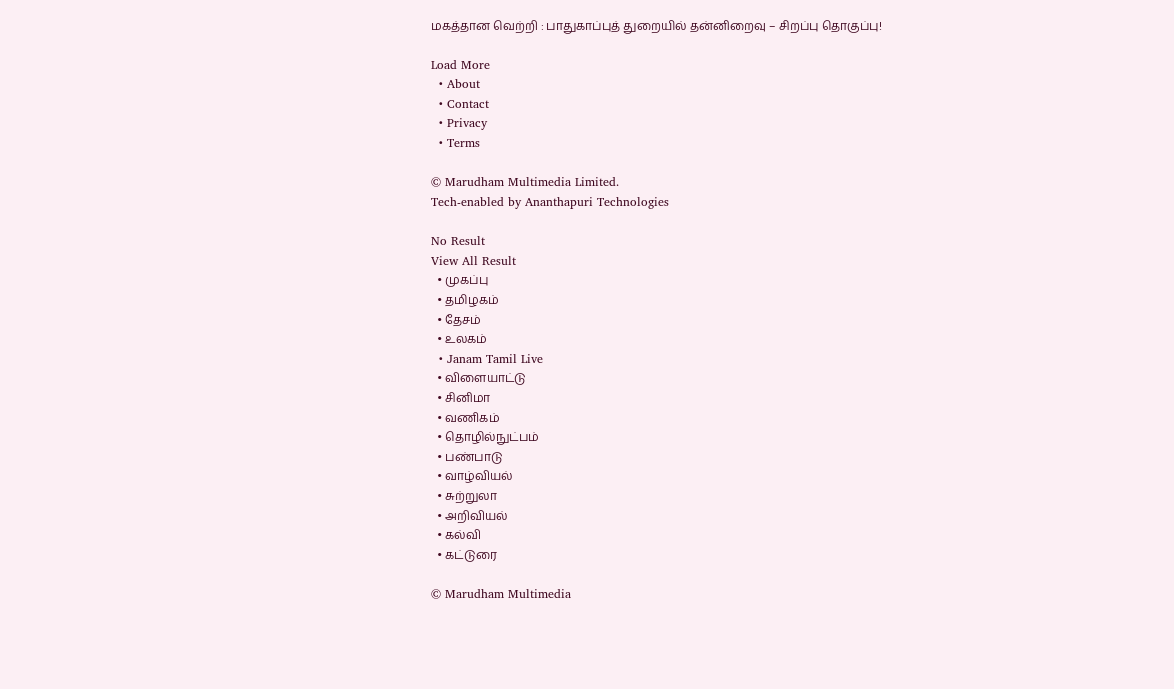மகத்தான வெற்றி : பாதுகாப்புத் துறையில் தன்னிறைவு – சிறப்பு தொகுப்பு!

Load More
  • About
  • Contact
  • Privacy
  • Terms

© Marudham Multimedia Limited.
Tech-enabled by Ananthapuri Technologies

No Result
View All Result
  • முகப்பு
  • தமிழகம்
  • தேசம்
  • உலகம்
  • Janam Tamil Live
  • விளையாட்டு
  • சினிமா
  • வணிகம்
  • தொழில்நுட்பம்
  • பண்பாடு
  • வாழ்வியல்
  • சுற்றுலா
  • அறிவியல்
  • கல்வி
  • கட்டுரை

© Marudham Multimedia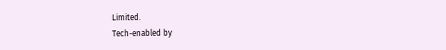Limited.
Tech-enabled by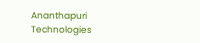Ananthapuri Technologies